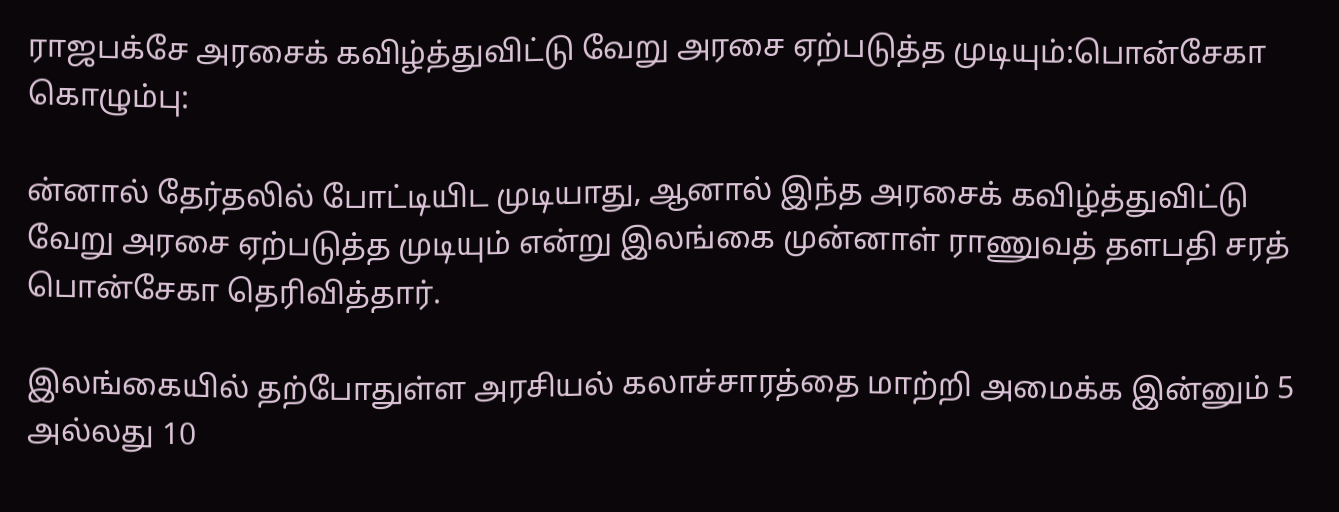ராஜபக்சே அரசைக் கவிழ்த்துவிட்டு வேறு அரசை ஏற்படுத்த முடியும்:பொன்சேகா
கொழும்பு:

ன்னால் தேர்தலில் போட்டியிட முடியாது, ஆனால் இந்த அரசைக் கவிழ்த்துவிட்டு வேறு அரசை ஏற்படுத்த முடியும் என்று இலங்கை முன்னாள் ராணுவத் தளபதி சரத் பொன்சேகா தெரிவித்தார்.

இலங்கையில் தற்போதுள்ள அரசியல் கலாச்சாரத்தை மாற்றி அமைக்க இன்னும் 5 அல்லது 10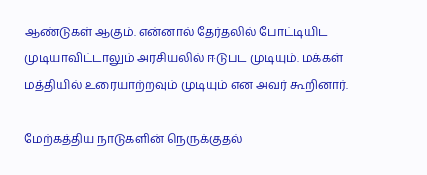ஆண்டுகள் ஆகும். என்னால் தேர்தலில் போட்டியிட முடியாவிட்டாலும் அரசியலில் ஈடுபட முடியும். மக்கள் மத்தியில் உரையாற்றவும் முடியும் என அவர் கூறினார்.

மேற்கத்திய நாடுகளின் நெருக்குதல்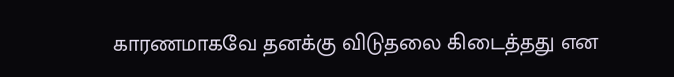காரணமாகவே தனக்கு விடுதலை கிடைத்தது என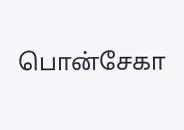பொன்சேகா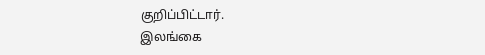குறிப்பிட்டார்.
இலங்கை